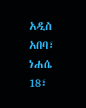አዲስ አበባ፣ ነሐሴ 18፣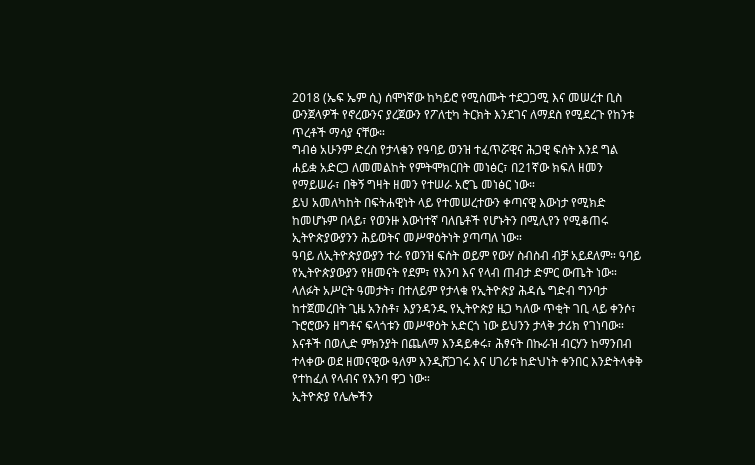2018 (ኤፍ ኤም ሲ) ሰሞነኛው ከካይሮ የሚሰሙት ተደጋጋሚ እና መሠረተ ቢስ ውንጀላዎች የኖረውንና ያረጀውን የፖለቲካ ትርክት እንደገና ለማደስ የሚደረጉ የከንቱ ጥረቶች ማሳያ ናቸው።
ግብፅ አሁንም ድረስ የታላቁን የዓባይ ወንዝ ተፈጥሯዊና ሕጋዊ ፍሰት እንደ ግል ሐይቋ አድርጋ ለመመልከት የምትሞክርበት መነፅር፣ በ21ኛው ክፍለ ዘመን የማይሠራ፣ በቅኝ ግዛት ዘመን የተሠራ አሮጌ መነፅር ነው።
ይህ አመለካከት በፍትሐዊነት ላይ የተመሠረተውን ቀጣናዊ እውነታ የሚክድ ከመሆኑም በላይ፣ የወንዙ እውነተኛ ባለቤቶች የሆኑትን በሚሊየን የሚቆጠሩ ኢትዮጵያውያንን ሕይወትና መሥዋዕትነት ያጣጣለ ነው።
ዓባይ ለኢትዮጵያውያን ተራ የወንዝ ፍሰት ወይም የውሃ ስብስብ ብቻ አይደለም። ዓባይ የኢትዮጵያውያን የዘመናት የደም፣ የእንባ እና የላብ ጠብታ ድምር ውጤት ነው።
ላለፉት አሥርት ዓመታት፣ በተለይም የታላቁ የኢትዮጵያ ሕዳሴ ግድብ ግንባታ ከተጀመረበት ጊዜ አንስቶ፣ እያንዳንዱ የኢትዮጵያ ዜጋ ካለው ጥቂት ገቢ ላይ ቀንሶ፣ ጉሮሮውን ዘግቶና ፍላጎቱን መሥዋዕት አድርጎ ነው ይህንን ታላቅ ታሪክ የገነባው።
እናቶች በወሊድ ምክንያት በጨለማ እንዳይቀሩ፣ ሕፃናት በኩራዝ ብርሃን ከማንበብ ተላቀው ወደ ዘመናዊው ዓለም እንዲሸጋገሩ እና ሀገሪቱ ከድህነት ቀንበር እንድትላቀቅ የተከፈለ የላብና የእንባ ዋጋ ነው።
ኢትዮጵያ የሌሎችን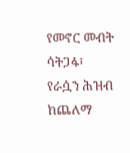የመኖር መብት ሳትጋፋ፣ የራሷን ሕዝብ ከጨለማ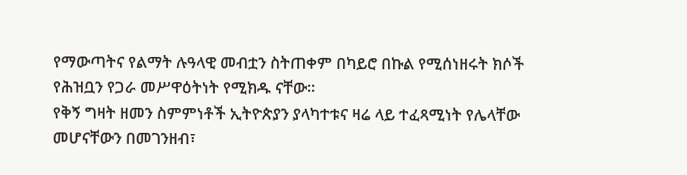የማውጣትና የልማት ሉዓላዊ መብቷን ስትጠቀም በካይሮ በኩል የሚሰነዘሩት ክሶች የሕዝቧን የጋራ መሥዋዕትነት የሚክዱ ናቸው።
የቅኝ ግዛት ዘመን ስምምነቶች ኢትዮጵያን ያላካተቱና ዛሬ ላይ ተፈጻሚነት የሌላቸው መሆናቸውን በመገንዘብ፣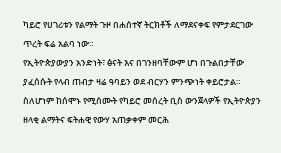ካይሮ የሀገሪቱን የልማት ጉዞ በሐሰተኛ ትርክቶች ለማደናቀፍ የምታደርገው ጥረት ፍሬ አልባ ነው።
የኢትዮጵያውያን አንድነት፣ ፅናት እና በገንዘባቸውም ሆነ በጉልበታቸው ያፈሰሱት የላብ ጠብታ ዛሬ ዓባይን ወደ ብርሃን ምንጭነት ቀይሮታል።
ስለሆነም ከሰሞኑ የሚሰሙት የካይሮ መሰረት ቢስ ውንጀላዎች የኢትዮጵያን ዘላቂ ልማትና ፍትሐዊ የውሃ አጠቃቀም መርሕ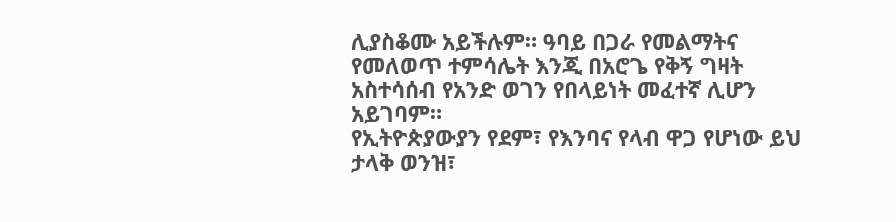ሊያስቆሙ አይችሉም። ዓባይ በጋራ የመልማትና የመለወጥ ተምሳሌት እንጂ በአሮጌ የቅኝ ግዛት አስተሳሰብ የአንድ ወገን የበላይነት መፈተኛ ሊሆን አይገባም።
የኢትዮጵያውያን የደም፣ የእንባና የላብ ዋጋ የሆነው ይህ ታላቅ ወንዝ፣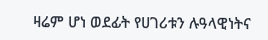ዛሬም ሆነ ወደፊት የሀገሪቱን ሉዓላዊነትና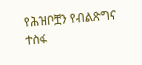የሕዝቦቿን የብልጽግና ተስፋ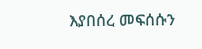እያበሰረ መፍሰሱን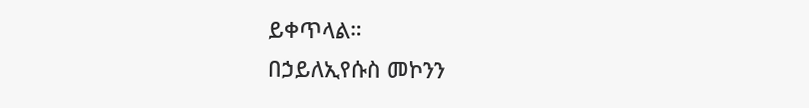ይቀጥላል።
በኃይለኢየሱስ መኮንን